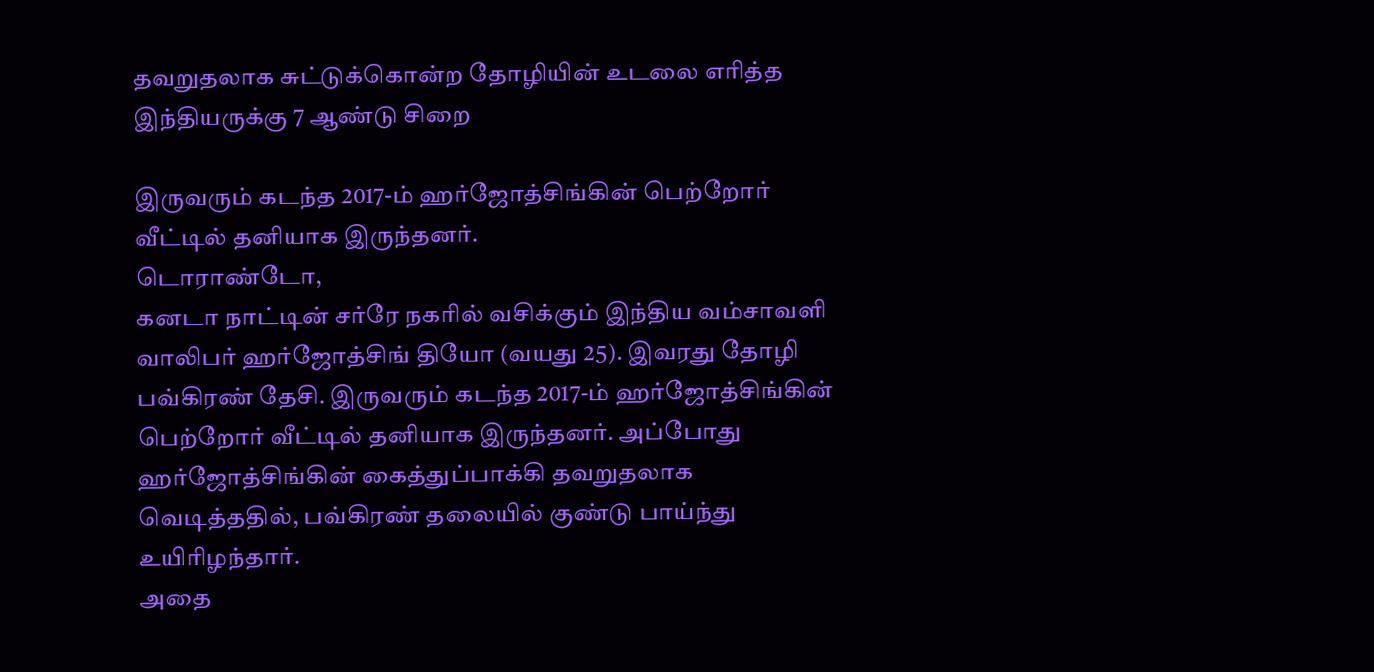தவறுதலாக சுட்டுக்கொன்ற தோழியின் உடலை எரித்த இந்தியருக்கு 7 ஆண்டு சிறை

இருவரும் கடந்த 2017-ம் ஹர்ஜோத்சிங்கின் பெற்றோர் வீட்டில் தனியாக இருந்தனர்.
டொராண்டோ,
கனடா நாட்டின் சர்ரே நகரில் வசிக்கும் இந்திய வம்சாவளி வாலிபர் ஹர்ஜோத்சிங் தியோ (வயது 25). இவரது தோழி பவ்கிரண் தேசி. இருவரும் கடந்த 2017-ம் ஹர்ஜோத்சிங்கின் பெற்றோர் வீட்டில் தனியாக இருந்தனர். அப்போது ஹர்ஜோத்சிங்கின் கைத்துப்பாக்கி தவறுதலாக வெடித்ததில், பவ்கிரண் தலையில் குண்டு பாய்ந்து உயிரிழந்தார்.
அதை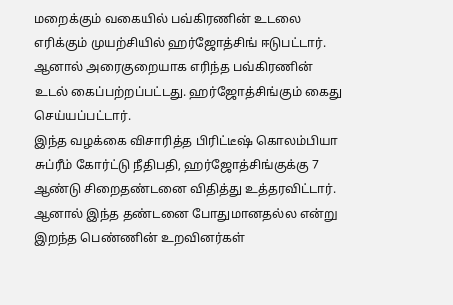மறைக்கும் வகையில் பவ்கிரணின் உடலை எரிக்கும் முயற்சியில் ஹர்ஜோத்சிங் ஈடுபட்டார். ஆனால் அரைகுறையாக எரிந்த பவ்கிரணின் உடல் கைப்பற்றப்பட்டது. ஹர்ஜோத்சிங்கும் கைது செய்யப்பட்டார்.
இந்த வழக்கை விசாரித்த பிரிட்டீஷ் கொலம்பியா சுப்ரீம் கோர்ட்டு நீதிபதி, ஹர்ஜோத்சிங்குக்கு 7 ஆண்டு சிறைதண்டனை விதித்து உத்தரவிட்டார். ஆனால் இந்த தண்டனை போதுமானதல்ல என்று இறந்த பெண்ணின் உறவினர்கள்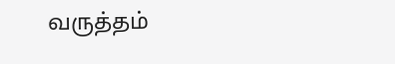வருத்தம்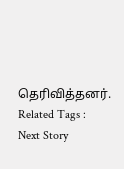தெரிவித்தனர்.
Related Tags :
Next Story